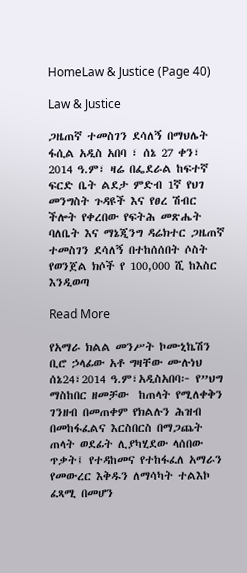HomeLaw & Justice (Page 40)

Law & Justice

ጋዜጠኛ ተመስገን ደሳለኝ በማህሌት ፋሲል አዲስ አበባ ፣ ሰኔ 27 ቀን፣ 2014 ዓ.ም፣ ዛሬ በፌደራል ከፍተኛ ፍርድ ቤት ልደታ ምድብ 1ኛ የህገ መንግስት ጉዳዩች እና የፀረ ሽብር ችሎት የቀረበው የፍትሕ መጽሔት ባለቤት እና ማኔጂንግ ዳሬክተር ጋዜጠኛ ተመስገን ደሳለኝ በተከሰሰበት ሶስት የወንጀል ክሶች የ 100,000 ሺ ከእስር እንዲወጣ

Read More

የአማራ ክልል መንሥት ኮሙኒኬሽን ቢሮ ኃላፊው አቶ ግዛቸው ሙሉነህ ሰኔ24፣2014 ዓ.ም፣አዲስአበባ፦ የ”ህግ ማስከበር ዘመቻው  ከጠላት የሚለቀቅን ገንዘብ በመጠቀም የክልሉን ሕዝብ በመከፋፈልና እርስበርስ በማጋጨት ጠላት ወደፊት ሊያካሂደው ላሰበው ጥቃት፤ የተዳከመና የተከፋፈለ አማራን የመውረር እቅዱን ለማሳካት ተልእኮ ፈጻሚ በመሆን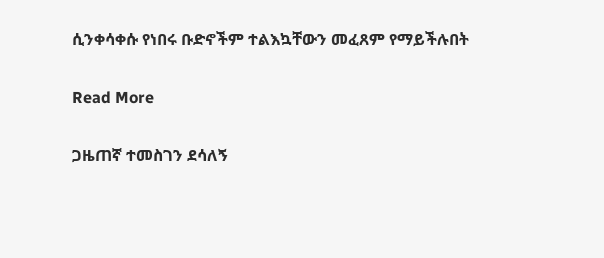ሲንቀሳቀሱ የነበሩ ቡድኖችም ተልእኳቸውን መፈጸም የማይችሉበት

Read More

ጋዜጠኛ ተመስገን ደሳለኝ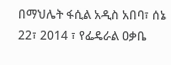በማህሌት ፋሲል አዲስ አበባ፣ ሰኔ 22፣ 2014 ፣ የፌዴራል ዐቃቤ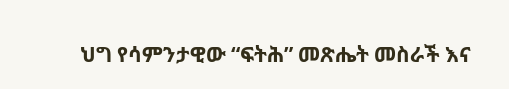ህግ የሳምንታዊው “ፍትሕ” መጽሔት መስራች እና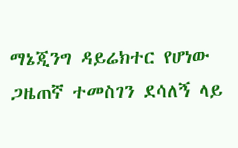ማኔጂንግ ዳይሬክተር የሆነው ጋዜጠኛ ተመስገን ደሳለኝ ላይ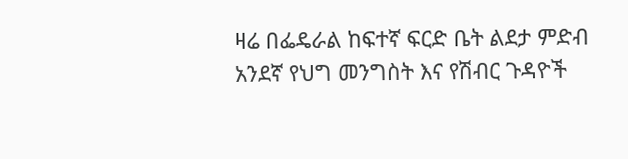ዛሬ በፌዴራል ከፍተኛ ፍርድ ቤት ልደታ ምድብ አንደኛ የህግ መንግስት እና የሽብር ጉዳዮች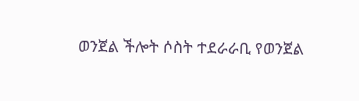ወንጀል ችሎት ሶስት ተደራራቢ የወንጀል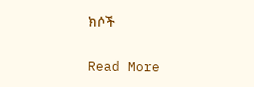ክሶች

Read More